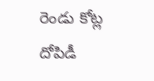రెండు కోట్ల దోపిడీ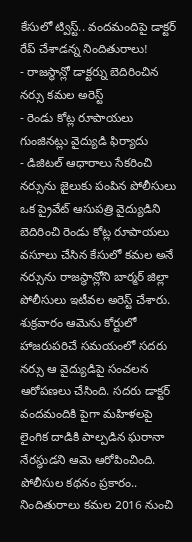కేసులో ట్విస్ట్.. వందమందిపై డాక్టర్ రేప్ చేశాడన్న నిందితురాలు!
- రాజస్థాన్లో డాక్టర్ను బెదిరించిన నర్సు కమల అరెస్ట్
- రెండు కోట్ల రూపాయలు గుంజినట్లు వైద్యుడి ఫిర్యాదు
- డిజిటల్ ఆధారాలు సేకరించి నర్సును జైలుకు పంపిన పోలీసులు
ఒక ప్రైవేట్ ఆసుపత్రి వైద్యుడిని బెదిరించి రెండు కోట్ల రూపాయలు వసూలు చేసిన కేసులో కమల అనే నర్సును రాజస్థాన్లోని బార్మర్ జిల్లా పోలీసులు ఇటీవల అరెస్ట్ చేశారు. శుక్రవారం ఆమెను కోర్టులో హాజరుపరిచే సమయంలో సదరు నర్సు ఆ వైద్యుడిపై సంచలన ఆరోపణలు చేసింది. సదరు డాక్టర్ వందమందికి పైగా మహిళలపై లైంగిక దాడికి పాల్పడిన ఘరానా నేరస్థుడని ఆమె ఆరోపించింది.
పోలీసుల కథనం ప్రకారం.. నిందితురాలు కమల 2016 నుంచి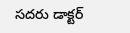సదరు డాక్టర్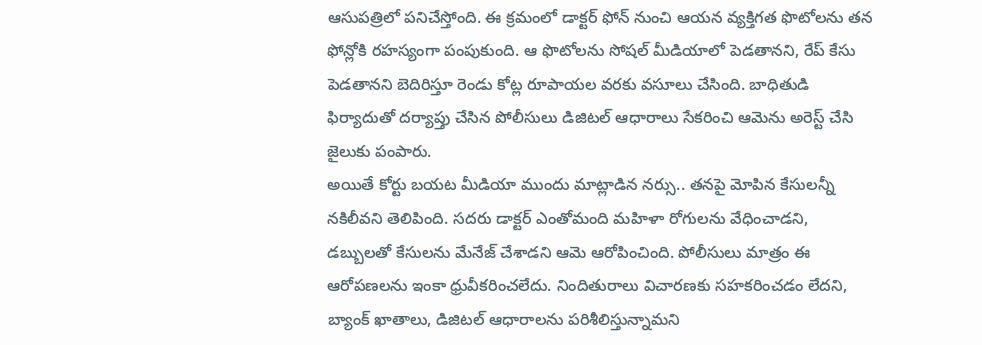ఆసుపత్రిలో పనిచేస్తోంది. ఈ క్రమంలో డాక్టర్ ఫోన్ నుంచి ఆయన వ్యక్తిగత ఫొటోలను తన ఫోన్లోకి రహస్యంగా పంపుకుంది. ఆ ఫొటోలను సోషల్ మీడియాలో పెడతానని, రేప్ కేసు పెడతానని బెదిరిస్తూ రెండు కోట్ల రూపాయల వరకు వసూలు చేసింది. బాధితుడి ఫిర్యాదుతో దర్యాప్తు చేసిన పోలీసులు డిజిటల్ ఆధారాలు సేకరించి ఆమెను అరెస్ట్ చేసి జైలుకు పంపారు.
అయితే కోర్టు బయట మీడియా ముందు మాట్లాడిన నర్సు.. తనపై మోపిన కేసులన్నీ నకిలీవని తెలిపింది. సదరు డాక్టర్ ఎంతోమంది మహిళా రోగులను వేధించాడని, డబ్బులతో కేసులను మేనేజ్ చేశాడని ఆమె ఆరోపించింది. పోలీసులు మాత్రం ఈ ఆరోపణలను ఇంకా ధ్రువీకరించలేదు. నిందితురాలు విచారణకు సహకరించడం లేదని, బ్యాంక్ ఖాతాలు, డిజిటల్ ఆధారాలను పరిశీలిస్తున్నామని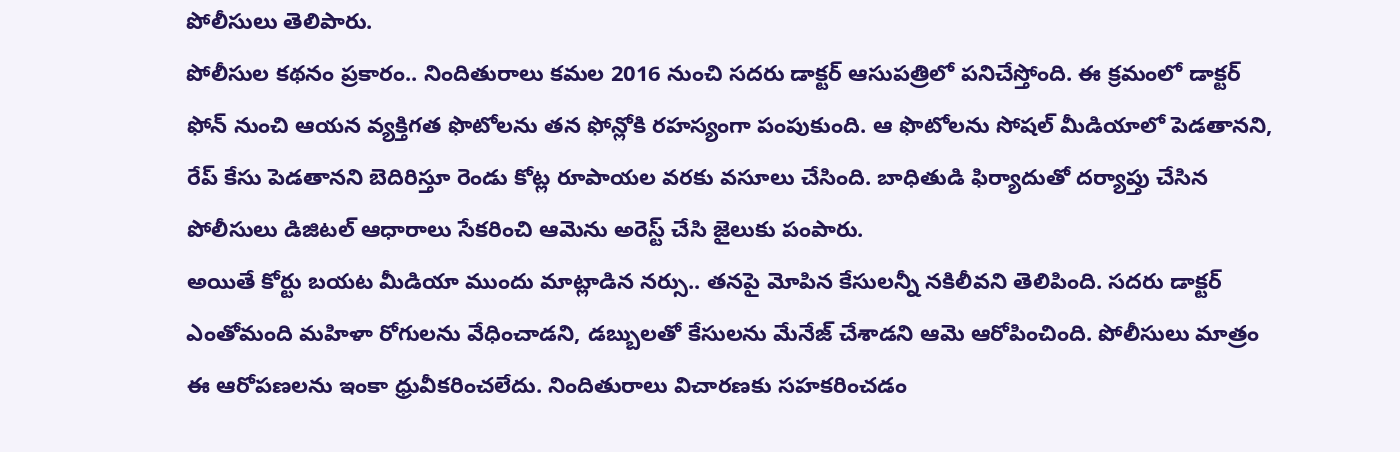పోలీసులు తెలిపారు.
పోలీసుల కథనం ప్రకారం.. నిందితురాలు కమల 2016 నుంచి సదరు డాక్టర్ ఆసుపత్రిలో పనిచేస్తోంది. ఈ క్రమంలో డాక్టర్ ఫోన్ నుంచి ఆయన వ్యక్తిగత ఫొటోలను తన ఫోన్లోకి రహస్యంగా పంపుకుంది. ఆ ఫొటోలను సోషల్ మీడియాలో పెడతానని, రేప్ కేసు పెడతానని బెదిరిస్తూ రెండు కోట్ల రూపాయల వరకు వసూలు చేసింది. బాధితుడి ఫిర్యాదుతో దర్యాప్తు చేసిన పోలీసులు డిజిటల్ ఆధారాలు సేకరించి ఆమెను అరెస్ట్ చేసి జైలుకు పంపారు.
అయితే కోర్టు బయట మీడియా ముందు మాట్లాడిన నర్సు.. తనపై మోపిన కేసులన్నీ నకిలీవని తెలిపింది. సదరు డాక్టర్ ఎంతోమంది మహిళా రోగులను వేధించాడని, డబ్బులతో కేసులను మేనేజ్ చేశాడని ఆమె ఆరోపించింది. పోలీసులు మాత్రం ఈ ఆరోపణలను ఇంకా ధ్రువీకరించలేదు. నిందితురాలు విచారణకు సహకరించడం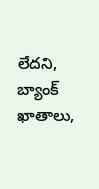లేదని, బ్యాంక్ ఖాతాలు,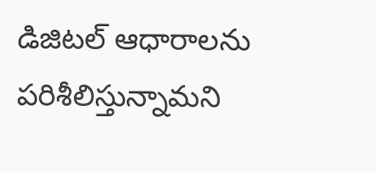డిజిటల్ ఆధారాలను పరిశీలిస్తున్నామని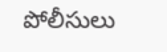పోలీసులు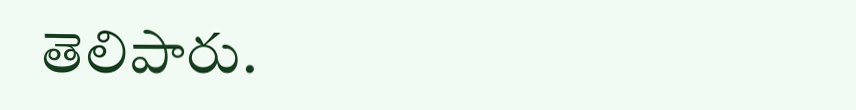తెలిపారు.